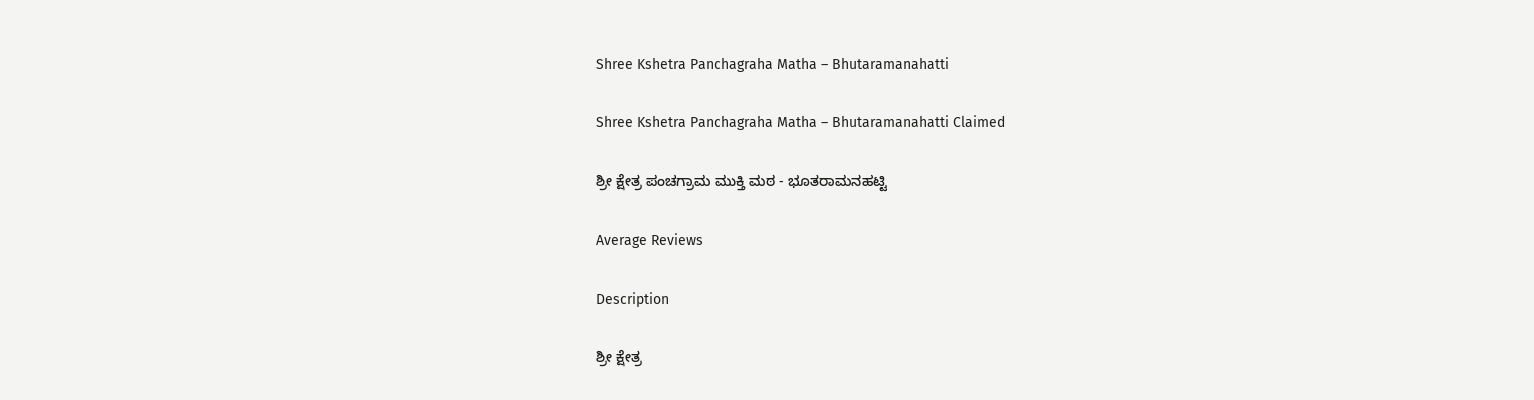Shree Kshetra Panchagraha Matha – Bhutaramanahatti

Shree Kshetra Panchagraha Matha – Bhutaramanahatti Claimed

ಶ್ರೀ ಕ್ಷೇತ್ರ ಪಂಚಗ್ರಾಮ ಮುಕ್ತಿ ಮಠ - ಭೂತರಾಮನಹಟ್ಟಿ

Average Reviews

Description

ಶ್ರೀ ಕ್ಷೇತ್ರ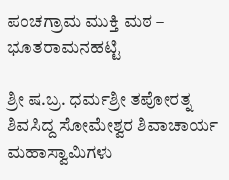ಪಂಚಗ್ರಾಮ ಮುಕ್ತಿ ಮಠ – ಭೂತರಾಮನಹಟ್ಟಿ

ಶ್ರೀ ಷ.ಬ್ರ. ಧರ್ಮಶ್ರೀ ತಪೋರತ್ನ ಶಿವಸಿದ್ದ ಸೋಮೇಶ್ವರ ಶಿವಾಚಾರ್ಯ ಮಹಾಸ್ವಾಮಿಗಳು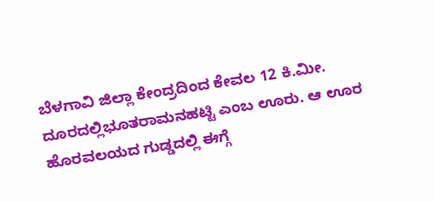ಬೆಳಗಾವಿ ಜಿಲ್ಲಾ ಕೇಂದ್ರದಿಂದ ಕೇವಲ 12 ಕಿ.ಮೀ. ದೂರದಲ್ಲಿಭೂತರಾಮನಹಟ್ಟಿ ಎಂಬ ಊರು. ಆ ಊರ ಹೊರವಲಯದ ಗುಡ್ಡದಲ್ಲಿ ಈಗ್ಗೆ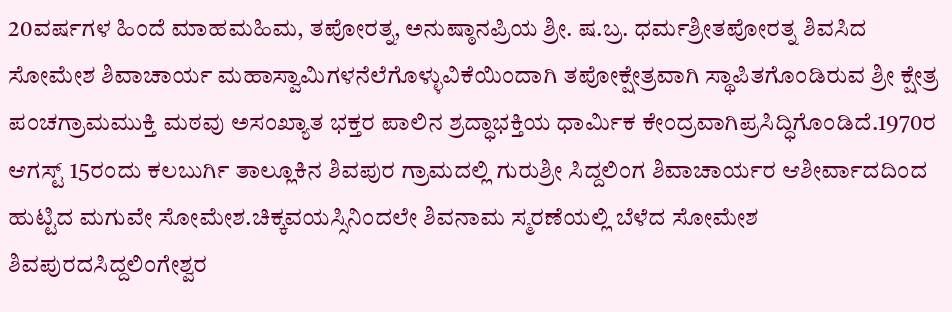20ವರ್ಷಗಳ ಹಿಂದೆ ಮಾಹಮಹಿಮ, ತಪೋರತ್ನ, ಅನುಷ್ಠಾನಪ್ರಿಯ ಶ್ರೀ. ಷ.ಬ್ರ. ಧರ್ಮಶ್ರೀತಪೋರತ್ನ ಶಿವಸಿದ ಸೋಮೇಶ ಶಿವಾಚಾರ್ಯ ಮಹಾಸ್ವಾಮಿಗಳನೆಲೆಗೊಳ್ಳುವಿಕೆಯಿಂದಾಗಿ ತಪೋಕ್ಷೇತ್ರವಾಗಿ ಸ್ಥಾಪಿತಗೊಂಡಿರುವ ಶ್ರೀ ಕ್ಷೇತ್ರ ಪಂಚಗ್ರಾಮಮುಕ್ತಿ ಮಠವು ಅಸಂಖ್ಯಾತ ಭಕ್ತರ ಪಾಲಿನ ಶ್ರದ್ಧಾಭಕ್ತಿಯ ಧಾರ್ಮಿಕ ಕೇಂದ್ರವಾಗಿಪ್ರಸಿದ್ಧಿಗೊಂಡಿದೆ.1970ರ ಆಗಸ್ಟ್ 15ರಂದು ಕಲಬುರ್ಗಿ ತಾಲ್ಲೂಕಿನ ಶಿವಪುರ ಗ್ರಾಮದಲ್ಲಿ ಗುರುಶ್ರೀ ಸಿದ್ದಲಿಂಗ ಶಿವಾಚಾರ್ಯರ ಆಶೀರ್ವಾದದಿಂದ ಹುಟ್ಟಿದ ಮಗುವೇ ಸೋಮೇಶ.ಚಿಕ್ಕವಯಸ್ಸಿನಿಂದಲೇ ಶಿವನಾಮ ಸ್ಮರಣೆಯಲ್ಲಿ ಬೆಳೆದ ಸೋಮೇಶ ಶಿವಪುರದಸಿದ್ದಲಿಂಗೇಶ್ವರ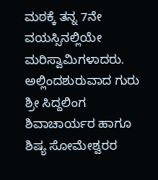ಮಠಕ್ಕೆ ತನ್ನ 7ನೇ ವಯಸ್ಸಿನಲ್ಲಿಯೇ ಮರಿಸ್ವಾಮಿಗಳಾದರು. ಅಲ್ಲಿಂದಶುರುವಾದ ಗುರು ಶ್ರೀ ಸಿದ್ದಲಿಂಗ ಶಿವಾಚಾರ್ಯರ ಹಾಗೂ ಶಿಷ್ಯ ಸೋಮೇಶ್ವರರ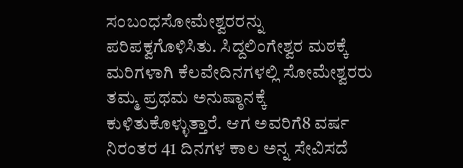ಸಂಬಂಧಸೋಮೇಶ್ವರರನ್ನು ಪರಿಪಕ್ವಗೊಳಿಸಿತು. ಸಿದ್ದಲಿಂಗೇಶ್ವರ ಮಠಕ್ಕೆ ಮರಿಗಳಾಗಿ ಕೆಲವೇದಿನಗಳಲ್ಲಿ ಸೋಮೇಶ್ವರರು ತಮ್ಮ ಪ್ರಥಮ ಅನುಷ್ಠಾನಕ್ಕೆ ಕುಳಿತುಕೊಳ್ಳುತ್ತಾರೆ. ಆಗ ಅವರಿಗೆ8 ವರ್ಷ ನಿರಂತರ 41 ದಿನಗಳ ಕಾಲ ಅನ್ನ ಸೇವಿಸದೆ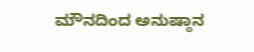ಮೌನದಿಂದ ಅನುಷ್ಠಾನ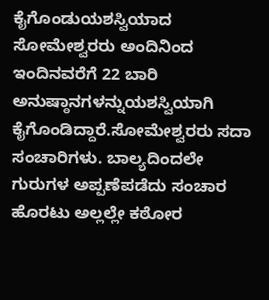ಕೈಗೊಂಡುಯಶಸ್ವಿಯಾದ ಸೋಮೇಶ್ವರರು ಅಂದಿನಿಂದ ಇಂದಿನವರೆಗೆ 22 ಬಾರಿ ಅನುಷ್ಠಾನಗಳನ್ನುಯಶಸ್ವಿಯಾಗಿ ಕೈಗೊಂಡಿದ್ದಾರೆ.ಸೋಮೇಶ್ವರರು ಸದಾ ಸಂಚಾರಿಗಳು. ಬಾಲ್ಯದಿಂದಲೇ ಗುರುಗಳ ಅಪ್ಪಣೆಪಡೆದು ಸಂಚಾರ ಹೊರಟು ಅಲ್ಲಲ್ಲೇ ಕಠೋರ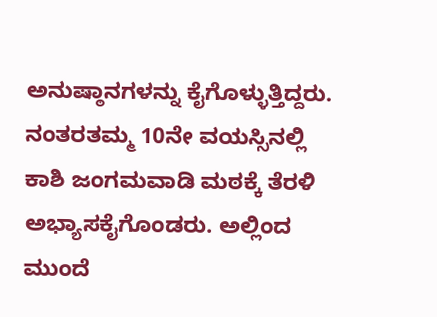ಅನುಷ್ಠಾನಗಳನ್ನು ಕೈಗೊಳ್ಳುತ್ತಿದ್ದರು. ನಂತರತಮ್ಮ 10ನೇ ವಯಸ್ಸಿನಲ್ಲಿ ಕಾಶಿ ಜಂಗಮವಾಡಿ ಮಠಕ್ಕೆ ತೆರಳಿ ಅಭ್ಯಾಸಕೈಗೊಂಡರು. ಅಲ್ಲಿಂದ ಮುಂದೆ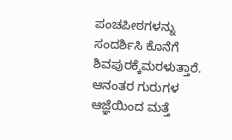ಪಂಚಪೀಠಗಳನ್ನು ಸಂದರ್ಶಿಸಿ ಕೊನೆಗೆ ಶಿವಪುರಕ್ಕೆಮರಳುತ್ತಾರೆ. ಆನಂತರ ಗುರುಗಳ ಆಜ್ಞೆಯಿಂದ ಮತ್ತೆ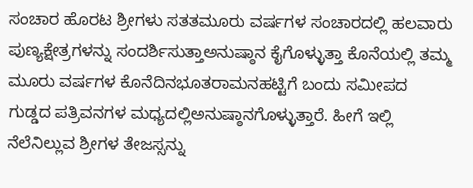ಸಂಚಾರ ಹೊರಟ ಶ್ರೀಗಳು ಸತತಮೂರು ವರ್ಷಗಳ ಸಂಚಾರದಲ್ಲಿ ಹಲವಾರು ಪುಣ್ಯಕ್ಷೇತ್ರಗಳನ್ನು ಸಂದರ್ಶಿಸುತ್ತಾಅನುಷ್ಠಾನ ಕೈಗೊಳ್ಳುತ್ತಾ ಕೊನೆಯಲ್ಲಿ ತಮ್ಮ ಮೂರು ವರ್ಷಗಳ ಕೊನೆದಿನಭೂತರಾಮನಹಟ್ಟಿಗೆ ಬಂದು ಸಮೀಪದ ಗುಡ್ಡದ ಪತ್ರಿವನಗಳ ಮಧ್ಯದಲ್ಲಿಅನುಷ್ಠಾನಗೊಳ್ಳುತ್ತಾರೆ. ಹೀಗೆ ಇಲ್ಲಿ ನೆಲೆನಿಲ್ಲುವ ಶ್ರೀಗಳ ತೇಜಸ್ಸನ್ನು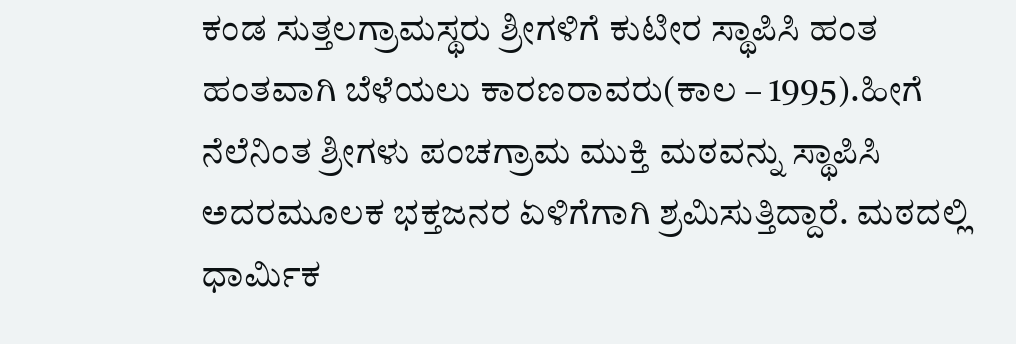ಕಂಡ ಸುತ್ತಲಗ್ರಾಮಸ್ಥರು ಶ್ರೀಗಳಿಗೆ ಕುಟೀರ ಸ್ಥಾಪಿಸಿ ಹಂತ ಹಂತವಾಗಿ ಬೆಳೆಯಲು ಕಾರಣರಾವರು(ಕಾಲ – 1995).ಹೀಗೆ ನೆಲೆನಿಂತ ಶ್ರೀಗಳು ಪಂಚಗ್ರಾಮ ಮುಕ್ತಿ ಮಠವನ್ನು ಸ್ಥಾಪಿಸಿ ಅದರಮೂಲಕ ಭಕ್ತಜನರ ಏಳಿಗೆಗಾಗಿ ಶ್ರಮಿಸುತ್ತಿದ್ದಾರೆ. ಮಠದಲ್ಲಿ ಧಾರ್ಮಿಕ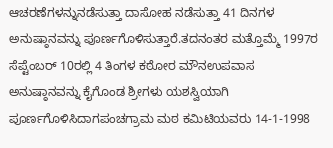ಆಚರಣೆಗಳನ್ನುನಡೆಸುತ್ತಾ ದಾಸೋಹ ನಡೆಸುತ್ತಾ 41 ದಿನಗಳ ಅನುಷ್ಠಾನವನ್ನು ಪೂರ್ಣಗೊಳಿಸುತ್ತಾರೆ.ತದನಂತರ ಮತ್ತೊಮ್ಮೆ 1997ರ ಸೆಪ್ಟೆಂಬರ್ 10ರಲ್ಲಿ 4 ತಿಂಗಳ ಕಠೋರ ಮೌನಉಪವಾಸ ಅನುಷ್ಠಾನವನ್ನು ಕೈಗೊಂಡ ಶ್ರೀಗಳು ಯಶಸ್ವಿಯಾಗಿ ಪೂರ್ಣಗೊಳಿಸಿದಾಗಪಂಚಗ್ರಾಮ ಮಠ ಕಮಿಟಿಯವರು 14-1-1998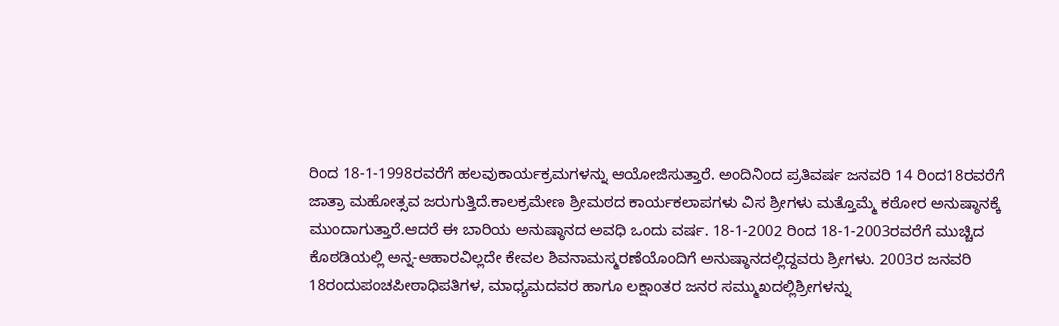ರಿಂದ 18-1-1998ರವರೆಗೆ ಹಲವುಕಾರ್ಯಕ್ರಮಗಳನ್ನು ಆಯೋಜಿಸುತ್ತಾರೆ. ಅಂದಿನಿಂದ ಪ್ರತಿವರ್ಷ ಜನವರಿ 14 ರಿಂದ18ರವರೆಗೆ ಜಾತ್ರಾ ಮಹೋತ್ಸವ ಜರುಗುತ್ತಿದೆ.ಕಾಲಕ್ರಮೇಣ ಶ್ರೀಮಠದ ಕಾರ್ಯಕಲಾಪಗಳು ವಿಸ ಶ್ರೀಗಳು ಮತ್ತೊಮ್ಮೆ ಕಠೋರ ಅನುಷ್ಠಾನಕ್ಕೆ ಮುಂದಾಗುತ್ತಾರೆ.ಆದರೆ ಈ ಬಾರಿಯ ಅನುಷ್ಠಾನದ ಅವಧಿ ಒಂದು ವರ್ಷ. 18-1-2002 ರಿಂದ 18-1-2003ರವರೆಗೆ ಮುಚ್ಚಿದ ಕೊಠಡಿಯಲ್ಲಿ ಅನ್ನ-ಆಹಾರವಿಲ್ಲದೇ ಕೇವಲ ಶಿವನಾಮಸ್ಮರಣೆಯೊಂದಿಗೆ ಅನುಷ್ಠಾನದಲ್ಲಿದ್ದವರು ಶ್ರೀಗಳು. 2003ರ ಜನವರಿ 18ರಂದುಪಂಚಪೀಠಾಧಿಪತಿಗಳ, ಮಾಧ್ಯಮದವರ ಹಾಗೂ ಲಕ್ಷಾಂತರ ಜನರ ಸಮ್ಮುಖದಲ್ಲಿಶ್ರೀಗಳನ್ನು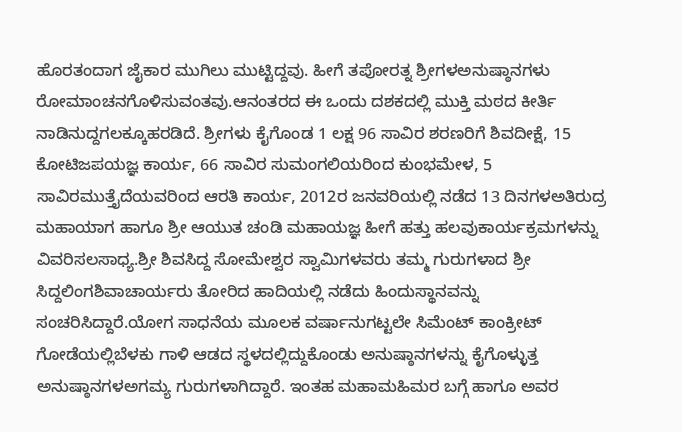ಹೊರತಂದಾಗ ಜೈಕಾರ ಮುಗಿಲು ಮುಟ್ಟಿದ್ದವು. ಹೀಗೆ ತಪೋರತ್ನ ಶ್ರೀಗಳಅನುಷ್ಠಾನಗಳು ರೋಮಾಂಚನಗೊಳಿಸುವಂತವು.ಆನಂತರದ ಈ ಒಂದು ದಶಕದಲ್ಲಿ ಮುಕ್ತಿ ಮಠದ ಕೀರ್ತಿ ನಾಡಿನುದ್ದಗಲಕ್ಕೂಹರಡಿದೆ. ಶ್ರೀಗಳು ಕೈಗೊಂಡ 1 ಲಕ್ಷ 96 ಸಾವಿರ ಶರಣರಿಗೆ ಶಿವದೀಕ್ಷೆ, 15 ಕೋಟಿಜಪಯಜ್ಞ ಕಾರ್ಯ, 66 ಸಾವಿರ ಸುಮಂಗಲಿಯರಿಂದ ಕುಂಭಮೇಳ, 5 ಸಾವಿರಮುತ್ತೈದೆಯವರಿಂದ ಆರತಿ ಕಾರ್ಯ, 2012ರ ಜನವರಿಯಲ್ಲಿ ನಡೆದ 13 ದಿನಗಳಅತಿರುದ್ರ ಮಹಾಯಾಗ ಹಾಗೂ ಶ್ರೀ ಆಯುತ ಚಂಡಿ ಮಹಾಯಜ್ಞ ಹೀಗೆ ಹತ್ತು ಹಲವುಕಾರ್ಯಕ್ರಮಗಳನ್ನು ವಿವರಿಸಲಸಾಧ್ಯ.ಶ್ರೀ ಶಿವಸಿದ್ದ ಸೋಮೇಶ್ವರ ಸ್ವಾಮಿಗಳವರು ತಮ್ಮ ಗುರುಗಳಾದ ಶ್ರೀ ಸಿದ್ದಲಿಂಗಶಿವಾಚಾರ್ಯರು ತೋರಿದ ಹಾದಿಯಲ್ಲಿ ನಡೆದು ಹಿಂದುಸ್ಥಾನವನ್ನು ಸಂಚರಿಸಿದ್ದಾರೆ.ಯೋಗ ಸಾಧನೆಯ ಮೂಲಕ ವರ್ಷಾನುಗಟ್ಟಲೇ ಸಿಮೆಂಟ್ ಕಾಂಕ್ರೀಟ್ ಗೋಡೆಯಲ್ಲಿಬೆಳಕು ಗಾಳಿ ಆಡದ ಸ್ಥಳದಲ್ಲಿದ್ದುಕೊಂಡು ಅನುಷ್ಠಾನಗಳನ್ನು ಕೈಗೊಳ್ಳುತ್ತ ಅನುಷ್ಠಾನಗಳಅಗಮ್ಯ ಗುರುಗಳಾಗಿದ್ದಾರೆ. ಇಂತಹ ಮಹಾಮಹಿಮರ ಬಗ್ಗೆ ಹಾಗೂ ಅವರ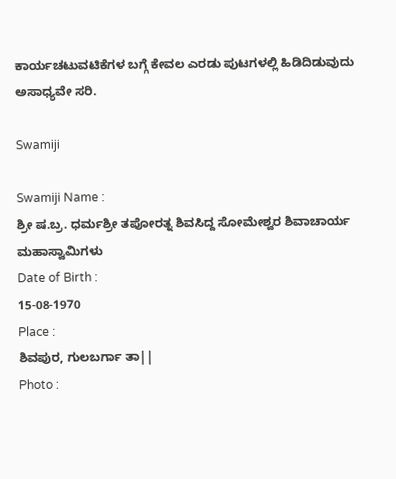ಕಾರ್ಯಚಟುವಟಿಕೆಗಳ ಬಗ್ಗೆ ಕೇವಲ ಎರಡು ಪುಟಗಳಲ್ಲಿ ಹಿಡಿದಿಡುವುದು ಅಸಾಧ್ಯವೇ ಸರಿ.

Swamiji

Swamiji Name :
ಶ್ರೀ ಷ.ಬ್ರ. ಧರ್ಮಶ್ರೀ ತಪೋರತ್ನ ಶಿವಸಿದ್ದ ಸೋಮೇಶ್ವರ ಶಿವಾಚಾರ್ಯ ಮಹಾಸ್ವಾಮಿಗಳು
Date of Birth :
15-08-1970
Place :
ಶಿವಪುರ, ಗುಲಬರ್ಗಾ ತಾ||
Photo :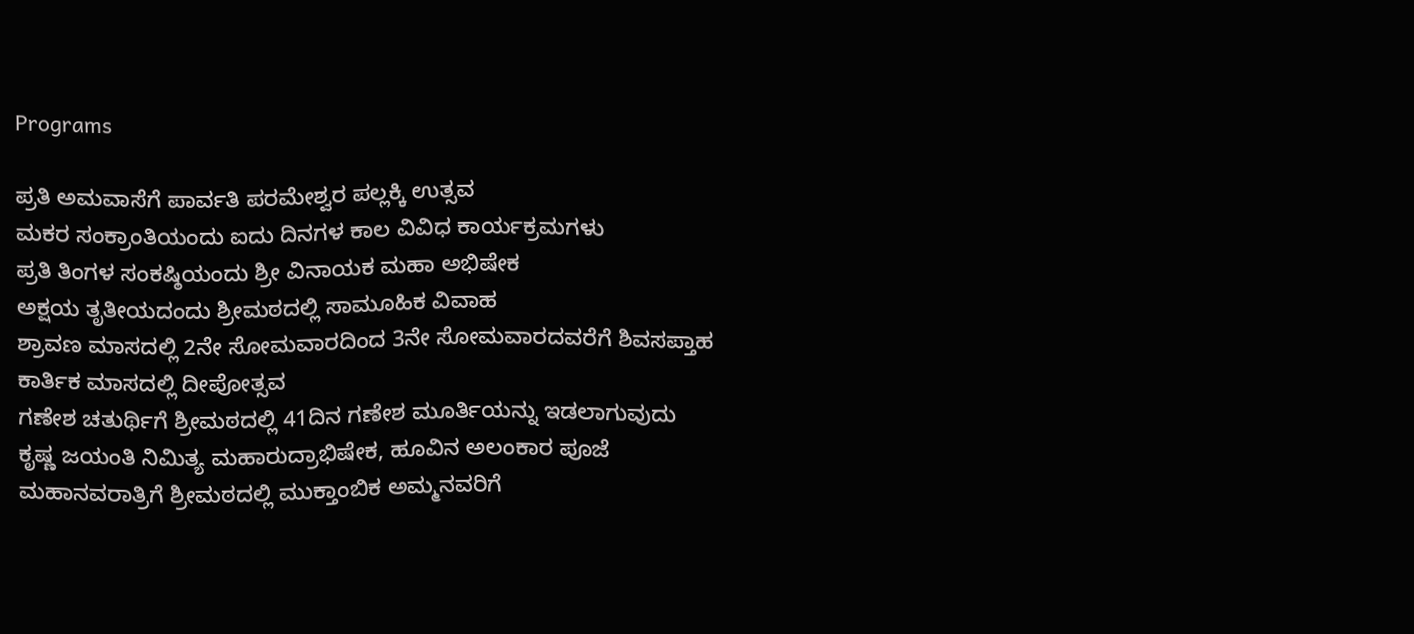Programs

ಪ್ರತಿ ಅಮವಾಸೆಗೆ ಪಾರ್ವತಿ ಪರಮೇಶ್ವರ ಪಲ್ಲಕ್ಕಿ ಉತ್ಸವ
ಮಕರ ಸಂಕ್ರಾಂತಿಯಂದು ಐದು ದಿನಗಳ ಕಾಲ ವಿವಿಧ ಕಾರ್ಯಕ್ರಮಗಳು
ಪ್ರತಿ ತಿಂಗಳ ಸಂಕಷ್ಠಿಯಂದು ಶ್ರೀ ವಿನಾಯಕ ಮಹಾ ಅಭಿಷೇಕ
ಅಕ್ಷಯ ತೃತೀಯದಂದು ಶ್ರೀಮಠದಲ್ಲಿ ಸಾಮೂಹಿಕ ವಿವಾಹ
ಶ್ರಾವಣ ಮಾಸದಲ್ಲಿ 2ನೇ ಸೋಮವಾರದಿಂದ 3ನೇ ಸೋಮವಾರದವರೆಗೆ ಶಿವಸಪ್ತಾಹ
ಕಾರ್ತಿಕ ಮಾಸದಲ್ಲಿ ದೀಪೋತ್ಸವ
ಗಣೇಶ ಚತುರ್ಥಿಗೆ ಶ್ರೀಮಠದಲ್ಲಿ 41ದಿನ ಗಣೇಶ ಮೂರ್ತಿಯನ್ನು ಇಡಲಾಗುವುದು
ಕೃಷ್ಣ ಜಯಂತಿ ನಿಮಿತ್ಯ ಮಹಾರುದ್ರಾಭಿಷೇಕ, ಹೂವಿನ ಅಲಂಕಾರ ಪೂಜೆ
ಮಹಾನವರಾತ್ರಿಗೆ ಶ್ರೀಮಠದಲ್ಲಿ ಮುಕ್ತಾಂಬಿಕ ಅಮ್ಮನವರಿಗೆ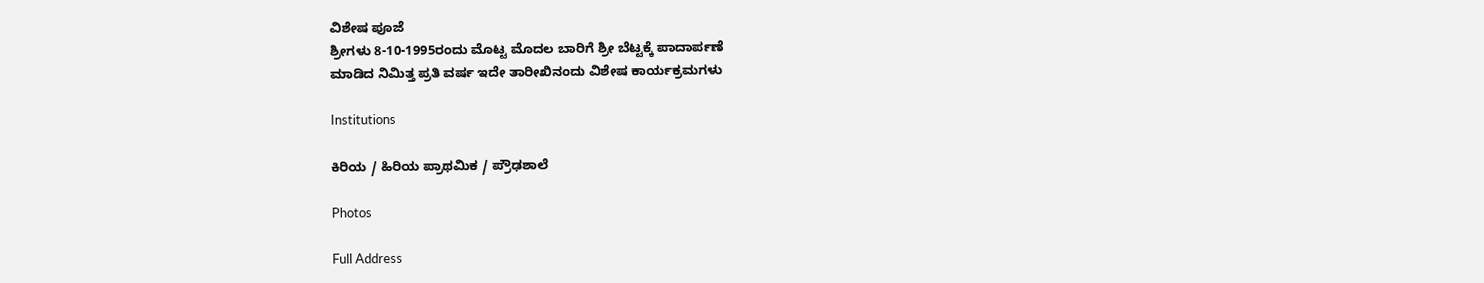ವಿಶೇಷ ಪೂಜೆ
ಶ್ರೀಗಳು 8-10-1995ರಂದು ಮೊಟ್ಟ ಮೊದಲ ಬಾರಿಗೆ ಶ್ರೀ ಬೆಟ್ಟಕ್ಕೆ ಪಾದಾರ್ಪಣೆ
ಮಾಡಿದ ನಿಮಿತ್ತ ಪ್ರತಿ ವರ್ಷ ಇದೇ ತಾರೀಖಿನಂದು ವಿಶೇಷ ಕಾರ್ಯಕ್ರಮಗಳು

Institutions

ಕಿರಿಯ / ಹಿರಿಯ ಪ್ರಾಥಮಿಕ / ಪ್ರೌಢಶಾಲೆ

Photos

Full Address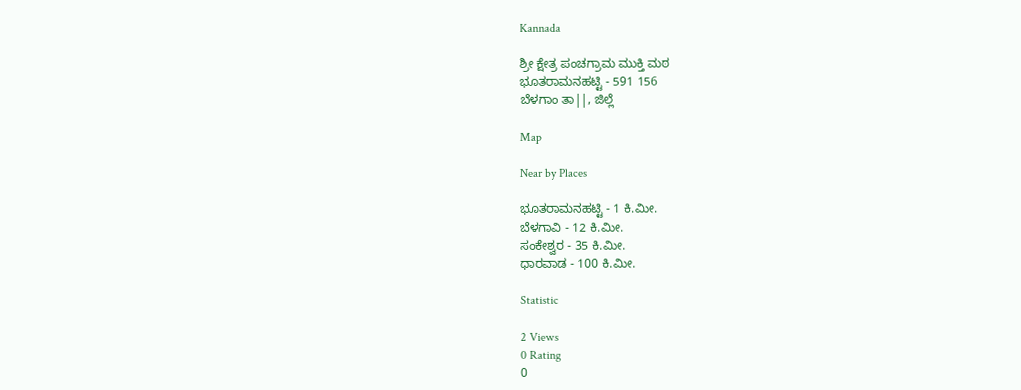Kannada

ಶ್ರೀ ಕ್ಷೇತ್ರ ಪಂಚಗ್ರಾಮ ಮುಕ್ತಿ ಮಠ
ಭೂತರಾಮನಹಟ್ಟಿ - 591 156
ಬೆಳಗಾಂ ತಾ||, ಜಿಲ್ಲೆ

Map

Near by Places

ಭೂತರಾಮನಹಟ್ಟಿ - 1 ಕಿ.ಮೀ.
ಬೆಳಗಾವಿ - 12 ಕಿ.ಮೀ.
ಸಂಕೇಶ್ವರ - 35 ಕಿ.ಮೀ.
ಧಾರವಾಡ - 100 ಕಿ.ಮೀ.

Statistic

2 Views
0 Rating
0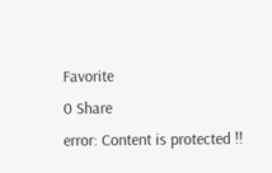Favorite
0 Share
error: Content is protected !!